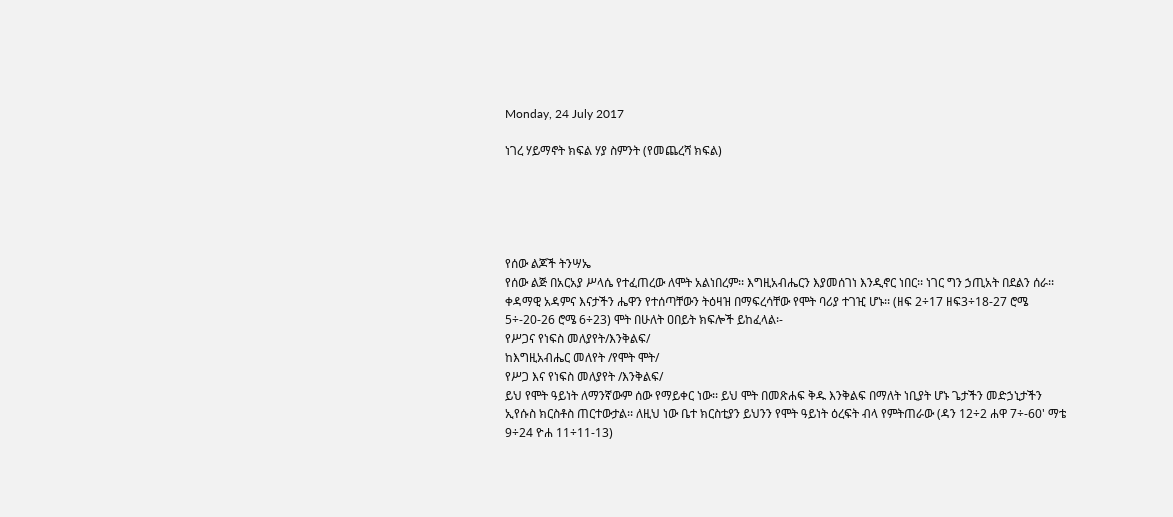Monday, 24 July 2017

ነገረ ሃይማኖት ክፍል ሃያ ስምንት (የመጨረሻ ክፍል)





የሰው ልጆች ትንሣኤ
የሰው ልጅ በአርአያ ሥላሴ የተፈጠረው ለሞት አልነበረም፡፡ እግዚአብሔርን እያመሰገነ እንዲኖር ነበር፡፡ ነገር ግን ኃጢአት በደልን ሰራ፡፡ ቀዳማዊ አዳምና እናታችን ሔዋን የተሰጣቸውን ትዕዛዝ በማፍረሳቸው የሞት ባሪያ ተገዢ ሆኑ፡፡ (ዘፍ 2÷17 ዘፍ3÷18-27 ሮሜ 5÷-20-26 ሮሜ 6÷23) ሞት በሁለት ዐበይት ክፍሎች ይከፈላል፡-
የሥጋና የነፍስ መለያየት/እንቅልፍ/
ከእግዚአብሔር መለየት /የሞት ሞት/
የሥጋ እና የነፍስ መለያየት /እንቅልፍ/
ይህ የሞት ዓይነት ለማንኛውም ሰው የማይቀር ነው፡፡ ይህ ሞት በመጽሐፍ ቅዱ እንቅልፍ በማለት ነቢያት ሆኑ ጌታችን መድኃኒታችን ኢየሱስ ክርስቶስ ጠርተውታል፡፡ ለዚህ ነው ቤተ ክርስቲያን ይህንን የሞት ዓይነት ዕረፍት ብላ የምትጠራው (ዳን 12÷2 ሐዋ 7÷-60' ማቴ 9÷24 ዮሐ 11÷11-13)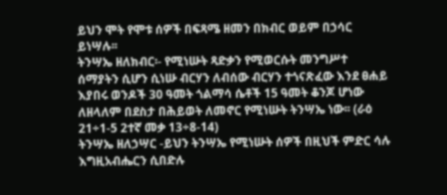ይህን ሞት የሞቱ ሰዎች በፍጻሜ ዘመን በክብር ወይም በኃሳር ይነሣሉ፡፡
ትንሣኤ ዘለክብር፡- የሚነሡት ጻድቃን የሚወርሱት መንግሥተ ሰማያትን ሲሆን ሲነሡ ብርሃን ለብሰው ብርሃን ተጎናጽፈው እንደ ፀሐይ እያበሩ ወንዶች 30 ዓመት ጎልማሳ ሴቶች 15 ዓመት ቆንጆ ሆነው ለዘላለም በደስታ በሕይወት ለመኖር የሚነሡት ትንሣኤ ነው፡፡ (ራዕ 21÷1-5 2ተኛ መቃ 13÷8-14)
ትንሣኤ ዘለኃሣር -ይህን ትንሣኤ የሚነሡት ሰዎች በዚህች ምድር ሳሉ እግዚአብሔርን ሲበድሉ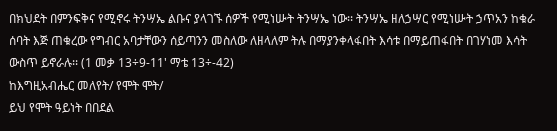በክህደት በምንፍቅና የሚኖሩ ትንሣኤ ልቡና ያላገኙ ሰዎች የሚነሡት ትንሣኤ ነው፡፡ ትንሣኤ ዘለኃሣር የሚነሡት ኃጥአን ከቁራ ሰባት እጅ ጠቁረው የግብር አባታቸውን ሰይጣንን መስለው ለዘላለም ትሉ በማያንቀላፋበት እሳቱ በማይጠፋበት በገሃነመ እሳት ውስጥ ይኖራሉ፡፡ (1 መቃ 13÷9-11' ማቴ 13÷-42)
ከእግዚአብሔር መለየት/ የሞት ሞት/
ይህ የሞት ዓይነት በበደል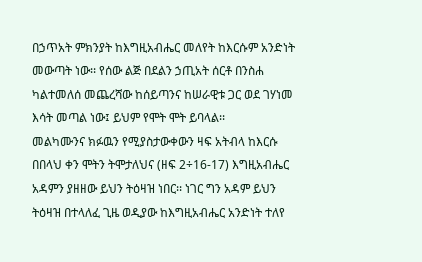በኃጥአት ምክንያት ከእግዚአብሔር መለየት ከእርሱም አንድነት መውጣት ነው፡፡ የሰው ልጅ በደልን ኃጢአት ሰርቶ በንስሐ ካልተመለሰ መጨረሻው ከሰይጣንና ከሠራዊቱ ጋር ወደ ገሃነመ እሳት መጣል ነው፤ ይህም የሞት ሞት ይባላል፡፡
መልካሙንና ክፉዉን የሚያስታውቀውን ዛፍ አትብላ ከእርሱ በበላህ ቀን ሞትን ትሞታለህና (ዘፍ 2÷16-17) እግዚአብሔር አዳምን ያዘዘው ይህን ትዕዛዝ ነበር፡፡ ነገር ግን አዳም ይህን ትዕዛዝ በተላለፈ ጊዜ ወዲያው ከእግዚአብሔር አንድነት ተለየ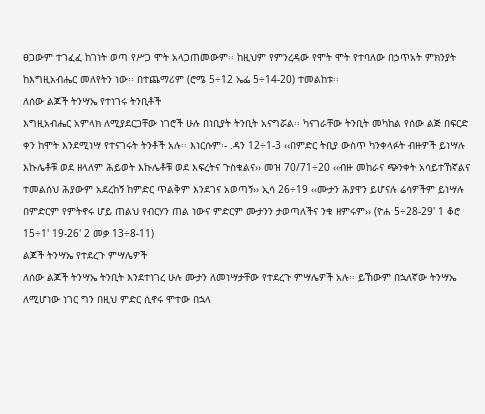ፀጋውም ተገፈፈ ከገነት ወጣ የሥጋ ሞት አላጋጠመውም፡፡ ከዚህም የምንረዳው የሞት ሞት የተባለው በኃጥአት ምክንያት ከእግዚአብሔር መለየትን ነው፡፡ በተጨማሪም (ሮሜ 5÷12 ኤፌ 5÷14-20) ተመልከቱ፡፡
ለሰው ልጆች ትንሣኤ የተነገሩ ትንቢቶች
እግዚአብሔር አምላክ ለሚያደርጋቸው ነገሮች ሁሉ በነቢያት ትንቢት አናግሯል፡፡ ካናገራቸው ትንቢት መካከል የሰው ልጅ በፍርድ ቀን ከሞት እንደሚነሣ የተናገሩት ትንቶች አሉ፡፡ እነርሱም፡- .ዳን 12÷1-3 ‹‹በምድር ትቢያ ውስጥ ካንቀላፉት ብዙዎች ይነሣሉ እኩሌቶቹ ወደ ዘላለም ሕይወት እኩሌቶቹ ወደ እፍረትና ጉስቁልና›› መዝ 70/71÷20 ‹‹ብዙ መከራና ጭንቀት አሳይተኸኛልና ተመልሰህ ሕያውም አደረከኝ ከምድር ጥልቅም እንደገና አወጣኝ›› ኢሳ 26÷19 ‹‹ሙታን ሕያዋን ይሆናሉ ሬሳዎችም ይነሣሉ በምድርም የምትኖሩ ሆይ ጠልህ የብርሃን ጠል ነውና ምድርም ሙታንን ታወጣለችና ንቁ ዘምሩም›› (ዮሐ 5÷28-29' 1 ቆሮ 15÷1' 19-26' 2 መቃ 13÷8-11)
ልጆች ትንሣኤ የተደረጉ ምሣሌዎች
ለሰው ልጆች ትንሣኤ ትንቢት እንደተነገረ ሁሉ ሙታን ለመነሣታቸው የተደረጉ ምሣሌዎች አሉ፡፡ ይኸውም በኋለኛው ትንሣኤ ለሚሆነው ነገር ግን በዚህ ምድር ሲኖሩ ሞተው በኋላ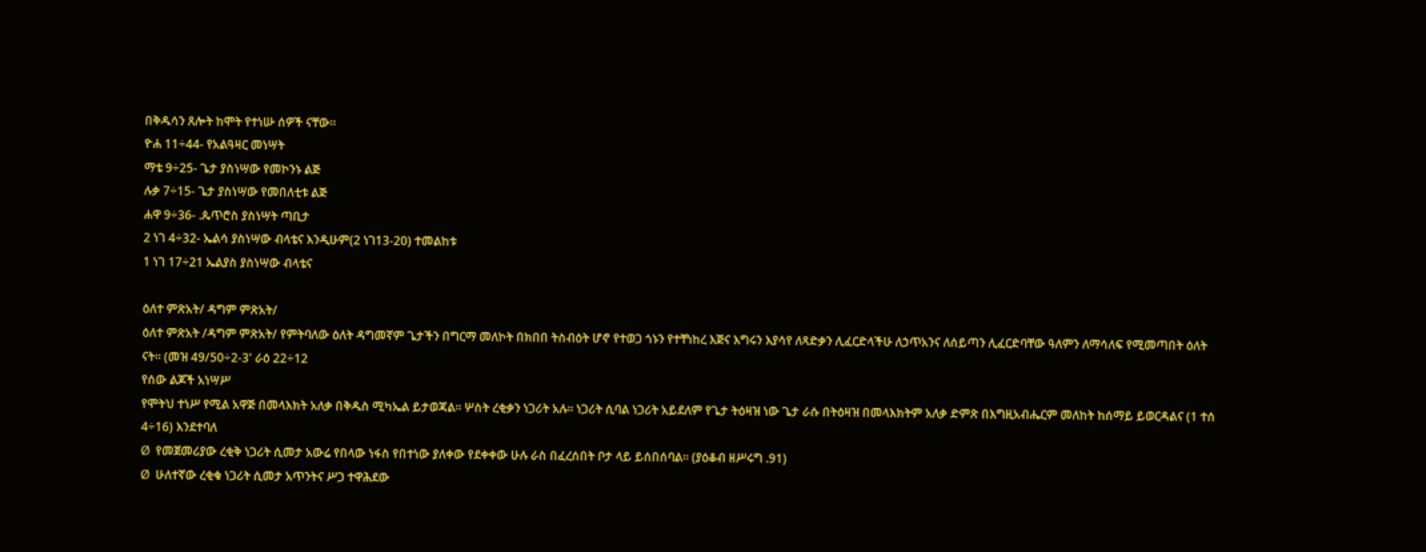በቅዱሳን ጸሎት ከሞት የተነሡ ሰዎች ናቸው፡፡
ዮሐ 11÷44- የአልዓዛር መነሣት
ማቴ 9÷25- ጌታ ያስነሣው የመኮንኑ ልጅ
ሉቃ 7÷15- ጌታ ያስነሣው የመበለቲቱ ልጅ
ሐዋ 9÷36- .ጴጥሮስ ያስነሣት ጣቢታ
2 ነገ 4÷32- ኤልሳ ያስነሣው ብላቴና እንዲሁም(2 ነገ13-20) ተመልከቱ
1 ነገ 17÷21 ኤልያስ ያስነሣው ብላቴና

ዕለተ ምጽአት/ ዳግም ምጽአት/
ዕለተ ምጽአት /ዳግም ምጽአት/ የምትባለው ዕለት ዳግመኛም ጌታችን በግርማ መለኮት በክበበ ትስብዕት ሆኖ የተወጋ ጎኑን የተቸነከረ እጅና እግሩን እያሳየ ለጻድቃን ሊፈርድላችሁ ለኃጥአንና ለሰይጣን ሊፈርድባቸው ዓለምን ለማሳለፍ የሚመጣበት ዕለት ናት፡፡ (መዝ 49/50÷2-3' ራዕ 22÷12
የሰው ልጆች አነሣሥ
የሞትህ ተነሥ የሚል አዋጅ በመላእክት አለቃ በቅዱስ ሚካኤል ይታወጃል፡፡ ሦስት ረቂቃን ነጋሪት አሉ፡፡ ነጋሪት ሲባል ነጋሪት አይደለም የጌታ ትዕዛዝ ነው ጌታ ራሱ በትዕዛዝ በመላእክትም አለቃ ድምጽ በእግዚአብሔርም መለከት ከሰማይ ይወርዳልና (1 ተሰ 4÷16) እንደተባለ
Ø  የመጀመሪያው ረቂቅ ነጋሪት ሲመታ አውሬ የበላው ነፋስ የበተነው ያለቀው የደቀቀው ሁሉ ራስ በፈረሰበት ቦታ ላይ ይሰበሰባል፡፡ (ያዕቆብ ዘሥሩግ .91)
Ø  ሁለተኛው ረቂቁ ነጋሪት ሲመታ አጥንትና ሥጋ ተዋሕደው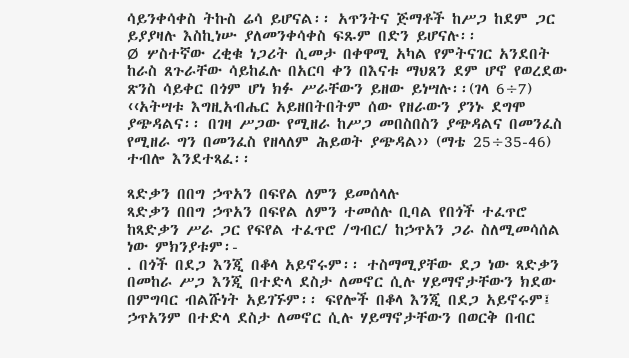ሳይንቀሳቀስ ትኩስ ሬሳ ይሆናል፡፡ አጥንትና ጅማቶች ከሥጋ ከደም ጋር ይያያዛሉ እስኪነሡ ያለመንቀሳቀስ ፍጹም በድን ይሆናሉ፡፡
Ø  ሦስተኛው ረቂቁ ነጋሪት ሲመታ በቀዋሚ አካል የምትናገር አንደበት ከራስ ጸጉራቸው ሳይከፈሉ በአርባ ቀን በእናቱ ማህጸን ደም ሆኖ የወረደው ጽንስ ሳይቀር በጎም ሆነ ክፉ ሥራቸውን ይዘው ይነሣሉ፡፡(ገላ 6÷7) ‹‹አትሣቱ እግዚአብሔር አይዘበትበትም ሰው የዘራውን ያንኑ ደግሞ ያጭዳልና፡፡ በገዛ ሥጋው የሚዘራ ከሥጋ መበስበስን ያጭዳልና በመንፈስ የሚዘራ ግን በመንፈስ የዘላለም ሕይወት ያጭዳል›› (ማቴ 25÷35-46) ተብሎ እንደተጻፈ፡፡

ጻድቃን በበግ ኃጥአን በፍየል ለምን ይመሰላሉ
ጻድቃን በበግ ኃጥአን በፍየል ለምን ተመሰሉ ቢባል የበጎች ተፈጥሮ ከጻድቃን ሥራ ጋር የፍየል ተፈጥሮ /ግብር/ ከኃጥአን ጋራ ስለሚመሳሰል ነው ምክንያቱም፡-
. በጎች በደጋ እንጂ በቆላ አይኖሩም፡፡ ተስማሚያቸው ደጋ ነው ጻድቃን በመከራ ሥጋ እንጂ በተድላ ደስታ ለመኖር ሲሉ ሃይማኖታቸውን ክደው በምግባር ብልሹነት አይገኙም፡፡ ፍየሎች በቆላ እንጂ በደጋ አይኖሩም፤ ኃጥአንም በተድላ ደስታ ለመኖር ሲሉ ሃይማኖታቸውን በወርቅ በብር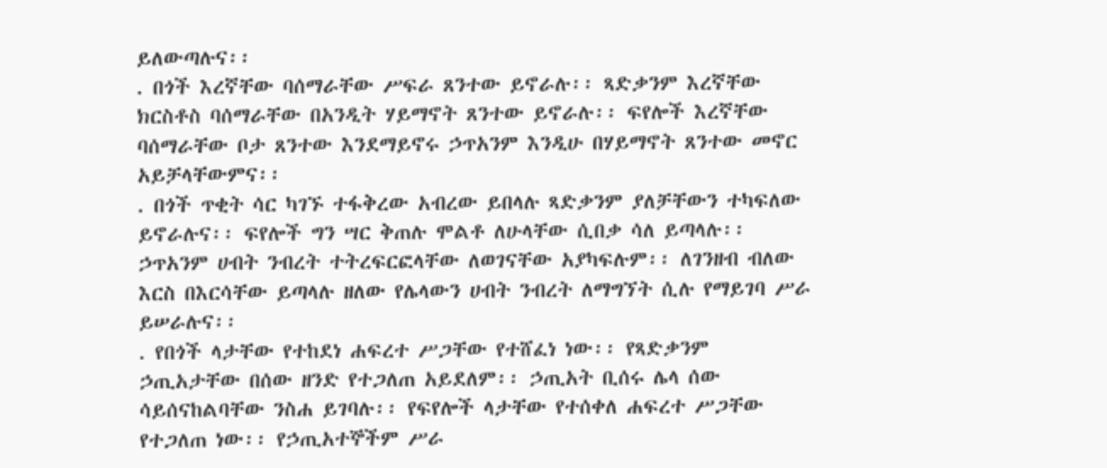ይለውጣሉና፡፡
. በጎች እረኛቸው ባሰማራቸው ሥፍራ ጸንተው ይኖራሉ፡፡ ጻድቃንም እረኛቸው ክርስቶስ ባሰማራቸው በአንዲት ሃይማኖት ጸንተው ይኖራሉ፡፡ ፍየሎች እረኛቸው ባሰማራቸው ቦታ ጸንተው እንደማይኖሩ ኃጥአንም እንዲሁ በሃይማኖት ጸንተው መኖር አይቻላቸውምና፡፡
. በጎች ጥቂት ሳር ካገኙ ተፋቅረው አብረው ይበላሉ ጻድቃንም ያለቻቸውን ተካፍለው ይኖራሉና፡፡ ፍየሎች ግን ሣር ቅጠሉ ሞልቶ ለሁላቸው ሲበቃ ሳለ ይጣላሉ፡፡ ኃጥአንም ሀብት ንብረት ተትረፍርፎላቸው ለወገናቸው አያካፍሉም፡፡ ለገንዘብ ብለው እርስ በእርሳቸው ይጣላሉ ዘለው የሌላውን ሀብት ንብረት ለማግኘት ሲሉ የማይገባ ሥራ ይሠራሉና፡፡
. የበጎች ላታቸው የተከደነ ሐፍረተ ሥጋቸው የተሸፈነ ነው፡፡ የጻድቃንም ኃጢአታቸው በሰው ዘንድ የተጋለጠ አይደለም፡፡ ኃጢአት ቢሰሩ ሌላ ሰው ሳይሰናከልባቸው ንስሐ ይገባሉ፡፡ የፍየሎች ላታቸው የተሰቀለ ሐፍረተ ሥጋቸው የተጋለጠ ነው፡፡ የኃጢአተኞችም ሥራ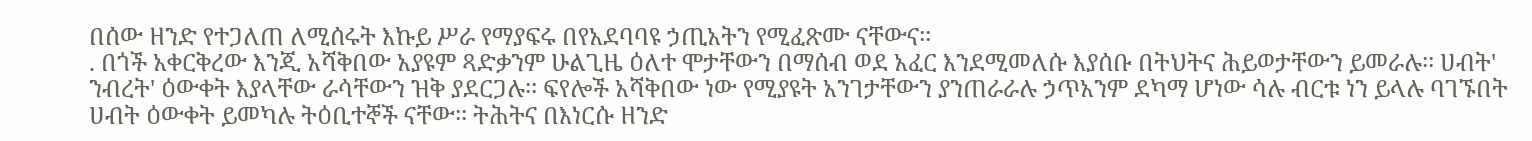በሰው ዘንድ የተጋለጠ ለሚሰሩት እኩይ ሥራ የማያፍሩ በየአደባባዩ ኃጢአትን የሚፈጽሙ ናቸውና፡፡
. በጎች አቀርቅረው እንጂ አሻቅበው አያዩም ጻድቃንም ሁልጊዜ ዕለተ ሞታቸውን በማሰብ ወደ አፈር እንደሚመለሱ እያሰቡ በትህትና ሕይወታቸውን ይመራሉ፡፡ ሀብት' ንብረት' ዕውቀት እያላቸው ራሳቸውን ዝቅ ያደርጋሉ፡፡ ፍየሎች አሻቅበው ነው የሚያዩት አንገታቸውን ያንጠራራሉ ኃጥአንም ደካማ ሆነው ሳሉ ብርቱ ነን ይላሉ ባገኙበት ሀብት ዕውቀት ይመካሉ ትዕቢተኞች ናቸው፡፡ ትሕትና በእነርሱ ዘንድ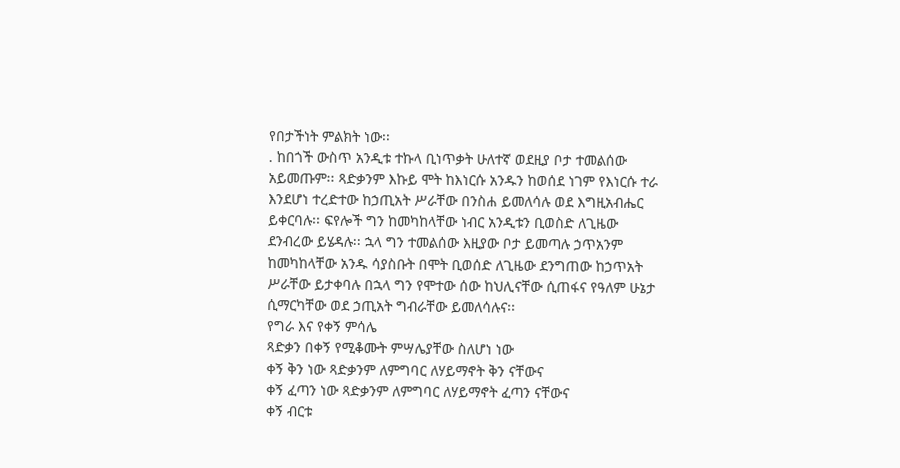የበታችነት ምልክት ነው፡፡
. ከበጎች ውስጥ አንዲቱ ተኩላ ቢነጥቃት ሁለተኛ ወደዚያ ቦታ ተመልሰው አይመጡም፡፡ ጻድቃንም እኩይ ሞት ከእነርሱ አንዱን ከወሰደ ነገም የእነርሱ ተራ እንደሆነ ተረድተው ከኃጢአት ሥራቸው በንስሐ ይመለሳሉ ወደ እግዚአብሔር ይቀርባሉ፡፡ ፍየሎች ግን ከመካከላቸው ነብር አንዲቱን ቢወስድ ለጊዜው ደንብረው ይሄዳሉ፡፡ ኋላ ግን ተመልሰው እዚያው ቦታ ይመጣሉ ኃጥአንም ከመካከላቸው አንዱ ሳያስቡት በሞት ቢወሰድ ለጊዜው ደንግጠው ከኃጥአት ሥራቸው ይታቀባሉ በኋላ ግን የሞተው ሰው ከህሊናቸው ሲጠፋና የዓለም ሁኔታ ሲማርካቸው ወደ ኃጢአት ግብራቸው ይመለሳሉና፡፡
የግራ እና የቀኝ ምሳሌ
ጻድቃን በቀኝ የሚቆሙት ምሣሌያቸው ስለሆነ ነው
ቀኝ ቅን ነው ጻድቃንም ለምግባር ለሃይማኖት ቅን ናቸውና
ቀኝ ፈጣን ነው ጻድቃንም ለምግባር ለሃይማኖት ፈጣን ናቸውና
ቀኝ ብርቱ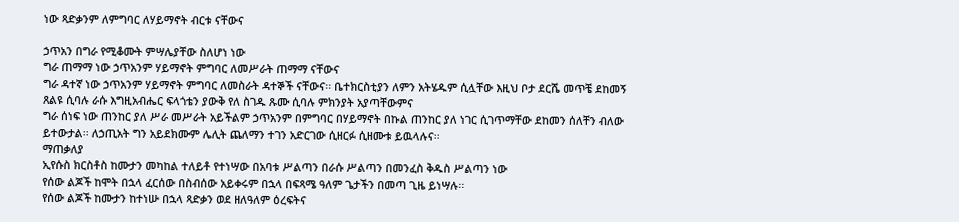ነው ጻድቃንም ለምግባር ለሃይማኖት ብርቱ ናቸውና

ኃጥአን በግራ የሚቆሙት ምሣሌያቸው ስለሆነ ነው
ግራ ጠማማ ነው ኃጥአንም ሃይማኖት ምግባር ለመሥራት ጠማማ ናቸውና
ግራ ዳተኛ ነው ኃጥአንም ሃይማኖት ምግባር ለመስራት ዳተኞች ናቸውና፡፡ ቤተክርስቲያን ለምን አትሄዱም ሲሏቸው እዚህ ቦታ ደርሼ መጥቼ ደከመኝ ጸልዩ ሲባሉ ራሱ እግዚአብሔር ፍላጎቴን ያውቅ የለ ስገዱ ጹሙ ሲባሉ ምክንያት አያጣቸውምና
ግራ ሰነፍ ነው ጠንከር ያለ ሥራ መሥራት አይችልም ኃጥአንም በምግባር በሃይማኖት በኩል ጠንከር ያለ ነገር ሲገጥማቸው ደከመን ሰለቸን ብለው ይተውታል፡፡ ለኃጢአት ግን አይደክሙም ሌሊት ጨለማን ተገን አድርገው ሲዘርፉ ሲዘሙቱ ይዉላሉና፡፡
ማጠቃለያ
ኢየሱስ ክርስቶስ ከሙታን መካከል ተለይቶ የተነሣው በአባቱ ሥልጣን በራሱ ሥልጣን በመንፈስ ቅዱስ ሥልጣን ነው
የሰው ልጆች ከሞት በኋላ ፈርሰው በስብሰው አይቀሩም በኋላ በፍጻሜ ዓለም ጌታችን በመጣ ጊዜ ይነሣሉ፡፡
የሰው ልጆች ከሙታን ከተነሡ በኋላ ጻድቃን ወደ ዘለዓለም ዕረፍትና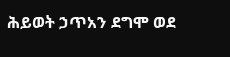ሕይወት ኃጥአን ደግሞ ወደ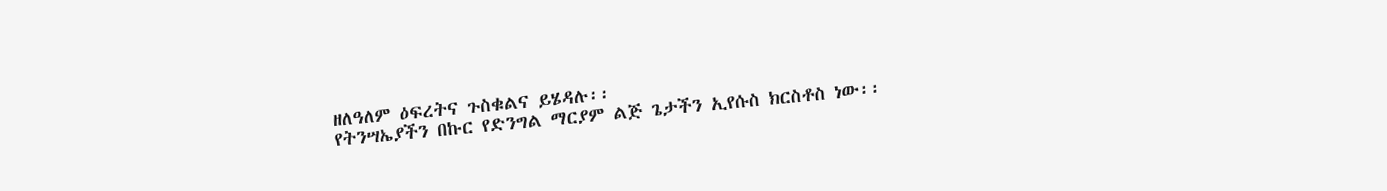ዘለዓለም ዕፍረትና ጉስቁልና ይሄዳሉ፡፡
የትንሣኤያችን በኩር የድንግል ማርያም ልጅ ጌታችን ኢየሱስ ክርስቶስ ነው፡፡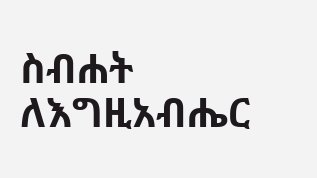ስብሐት ለእግዚአብሔር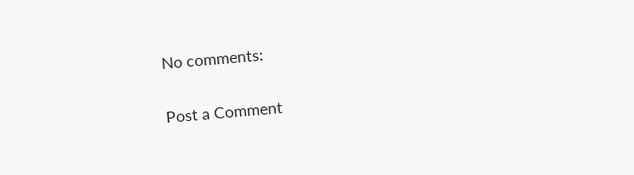No comments:

Post a Comment